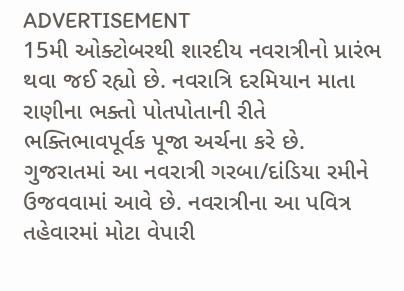ADVERTISEMENT
15મી ઓક્ટોબરથી શારદીય નવરાત્રીનો પ્રારંભ થવા જઈ રહ્યો છે. નવરાત્રિ દરમિયાન માતા રાણીના ભક્તો પોતપોતાની રીતે ભક્તિભાવપૂર્વક પૂજા અર્ચના કરે છે. ગુજરાતમાં આ નવરાત્રી ગરબા/દાંડિયા રમીને ઉજવવામાં આવે છે. નવરાત્રીના આ પવિત્ર તહેવારમાં મોટા વેપારી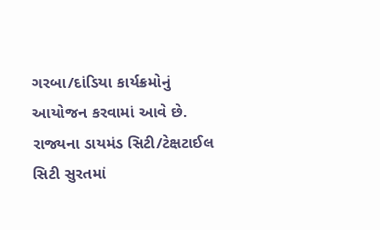ગરબા/દાંડિયા કાર્યક્રમોનું આયોજન કરવામાં આવે છે. રાજ્યના ડાયમંડ સિટી/ટેક્ષટાઈલ સિટી સુરતમાં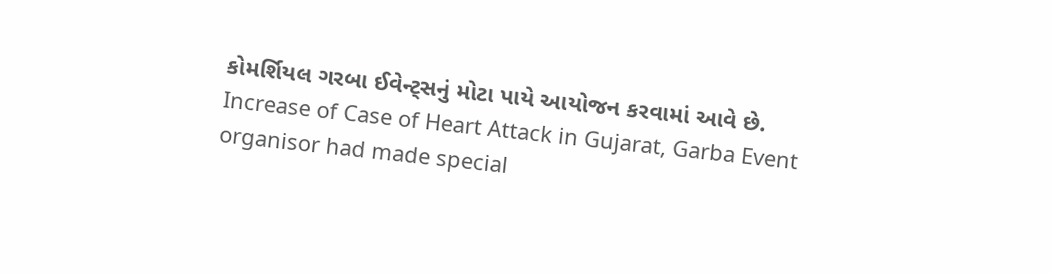કોમર્શિયલ ગરબા ઈવેન્ટ્સનું મોટા પાયે આયોજન કરવામાં આવે છે.
Increase of Case of Heart Attack in Gujarat, Garba Event organisor had made special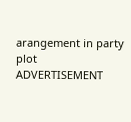arangement in party plot
ADVERTISEMENT